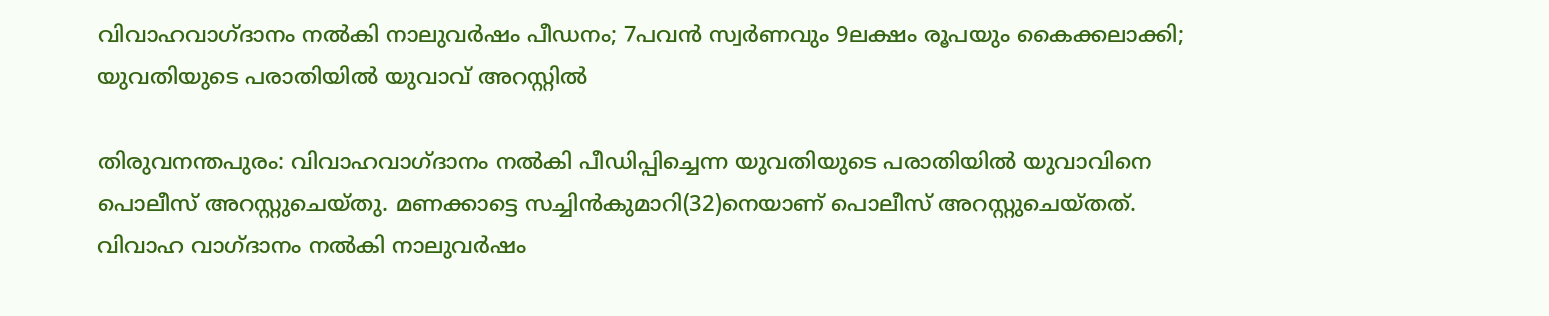വിവാഹവാഗ്ദാനം നല്‍കി നാലുവര്‍ഷം പീഡനം; 7പവന്‍ സ്വര്‍ണവും 9ലക്ഷം രൂപയും കൈക്കലാക്കി; യുവതിയുടെ പരാതിയില്‍ യുവാവ് അറസ്റ്റില്‍

തിരുവനന്തപുരം: വിവാഹവാഗ്ദാനം നല്‍കി പീഡിപ്പിച്ചെന്ന യുവതിയുടെ പരാതിയില്‍ യുവാവിനെ പൊലീസ് അറസ്റ്റുചെയ്തു. മണക്കാട്ടെ സച്ചിന്‍കുമാറി(32)നെയാണ് പൊലീസ് അറസ്റ്റുചെയ്തത്. വിവാഹ വാഗ്ദാനം നല്‍കി നാലുവര്‍ഷം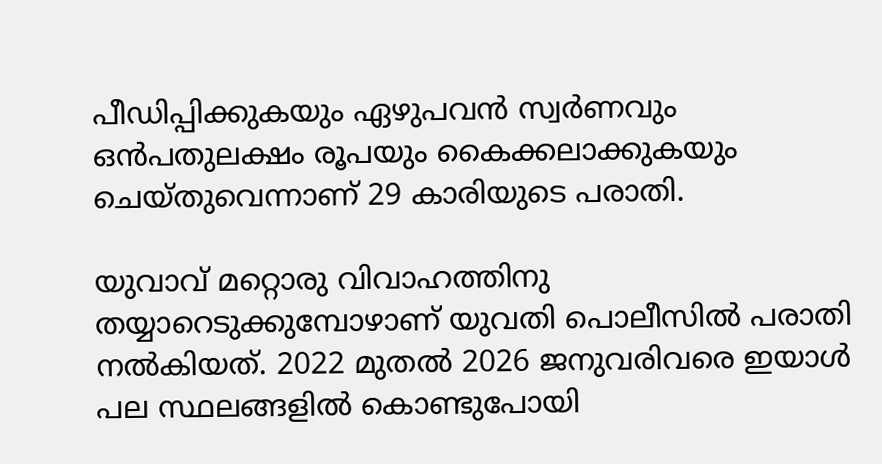പീഡിപ്പിക്കുകയും ഏഴുപവന്‍ സ്വര്‍ണവും ഒന്‍പതുലക്ഷം രൂപയും കൈക്കലാക്കുകയും ചെയ്തുവെന്നാണ് 29 കാരിയുടെ പരാതി.

യുവാവ് മറ്റൊരു വിവാഹത്തിനു തയ്യാറെടുക്കുമ്പോഴാണ് യുവതി പൊലീസില്‍ പരാതി നല്‍കിയത്. 2022 മുതല്‍ 2026 ജനുവരിവരെ ഇയാള്‍ പല സ്ഥലങ്ങളില്‍ കൊണ്ടുപോയി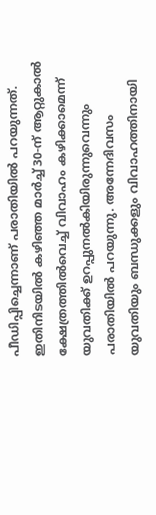പീഡിപ്പിച്ചെന്നാണ് പരാതിയില്‍ പറയുന്നത്. ഇതിനിടയില്‍ കഴിഞ്ഞ മാര്‍ച്ച് 30-ന് ആറ്റുകാല്‍ ക്ഷേത്രത്തില്‍വെച്ച് വിവാഹം കഴിക്കാമെന്ന് യുവതിക്ക് ഉറപ്പുനല്‍കിയിരുന്നുവെന്നും പരാതിയില്‍ പറയുന്നു. അന്നേദിവസം യുവതിയും ബന്ധുക്കളും വിവാഹത്തിനായി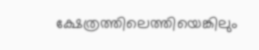ക്ഷേത്രത്തിലെത്തിയെങ്കിലും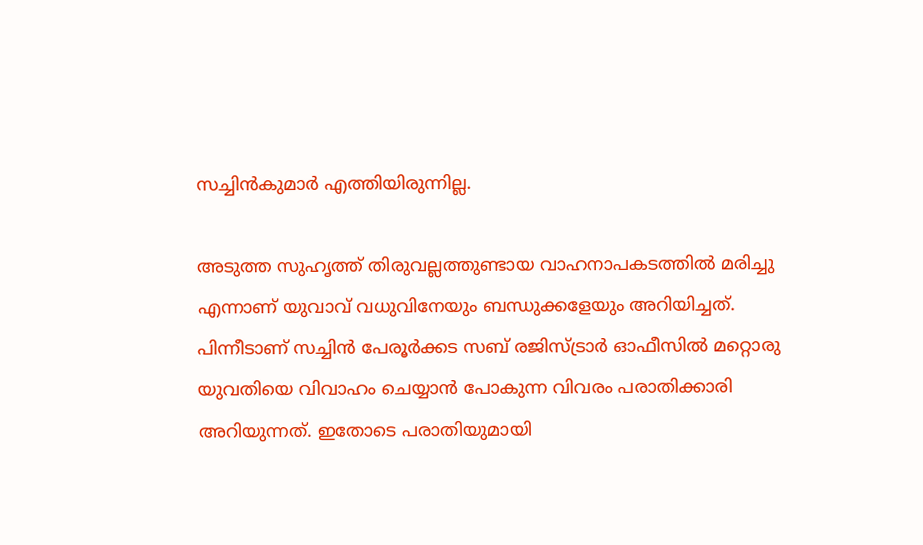സച്ചിന്‍കുമാര്‍ എത്തിയിരുന്നില്ല.

അടുത്ത സുഹൃത്ത് തിരുവല്ലത്തുണ്ടായ വാഹനാപകടത്തില്‍ മരിച്ചു എന്നാണ് യുവാവ് വധുവിനേയും ബന്ധുക്കളേയും അറിയിച്ചത്. പിന്നീടാണ് സച്ചിന്‍ പേരൂര്‍ക്കട സബ് രജിസ്ട്രാര്‍ ഓഫീസില്‍ മറ്റൊരു യുവതിയെ വിവാഹം ചെയ്യാന്‍ പോകുന്ന വിവരം പരാതിക്കാരി അറിയുന്നത്. ഇതോടെ പരാതിയുമായി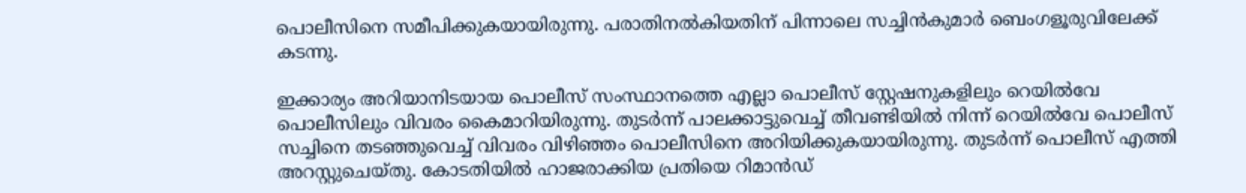പൊലീസിനെ സമീപിക്കുകയായിരുന്നു. പരാതിനല്‍കിയതിന് പിന്നാലെ സച്ചിന്‍കുമാര്‍ ബെംഗളൂരുവിലേക്ക് കടന്നു.

ഇക്കാര്യം അറിയാനിടയായ പൊലീസ് സംസ്ഥാനത്തെ എല്ലാ പൊലീസ് സ്റ്റേഷനുകളിലും റെയില്‍വേ പൊലീസിലും വിവരം കൈമാറിയിരുന്നു. തുടര്‍ന്ന് പാലക്കാട്ടുവെച്ച് തീവണ്ടിയില്‍ നിന്ന് റെയില്‍വേ പൊലീസ് സച്ചിനെ തടഞ്ഞുവെച്ച് വിവരം വിഴിഞ്ഞം പൊലീസിനെ അറിയിക്കുകയായിരുന്നു. തുടര്‍ന്ന് പൊലീസ് എത്തി അറസ്റ്റുചെയ്തു. കോടതിയില്‍ ഹാജരാക്കിയ പ്രതിയെ റിമാന്‍ഡ്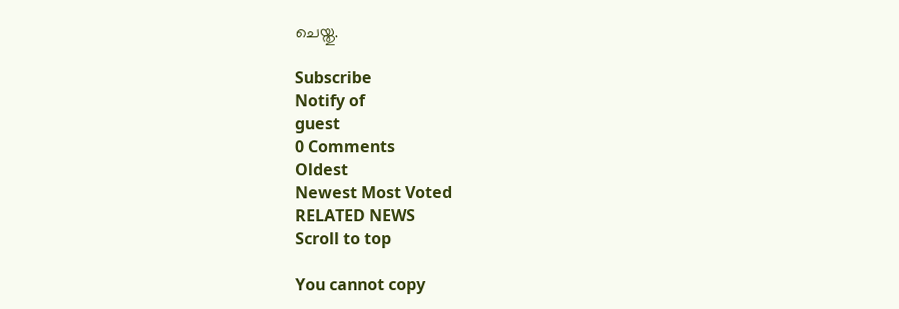ചെയ്തു.

Subscribe
Notify of
guest
0 Comments
Oldest
Newest Most Voted
RELATED NEWS
Scroll to top

You cannot copy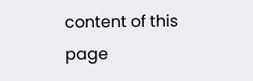content of this page